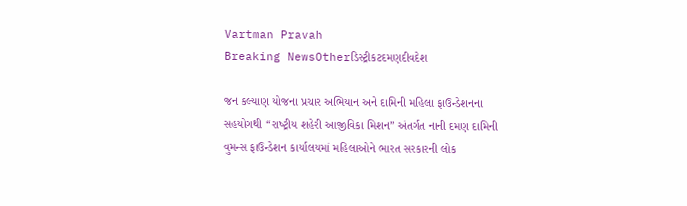Vartman Pravah
Breaking NewsOtherડિસ્ટ્રીકટદમણદીવદેશ

જન કલ્‍યાણ યોજના પ્રચાર અભિયાન અને દામિની મહિલા ફાઉન્‍ડેશનના સહયોગથી ‘‘રાષ્‍ટ્રીય શહેરી આજીવિકા મિશન” અંતર્ગત નાની દમણ દામિની વુમન્‍સ ફાઉન્‍ડેશન કાર્યાલયમાં મહિલાઓને ભારત સરકારની લોક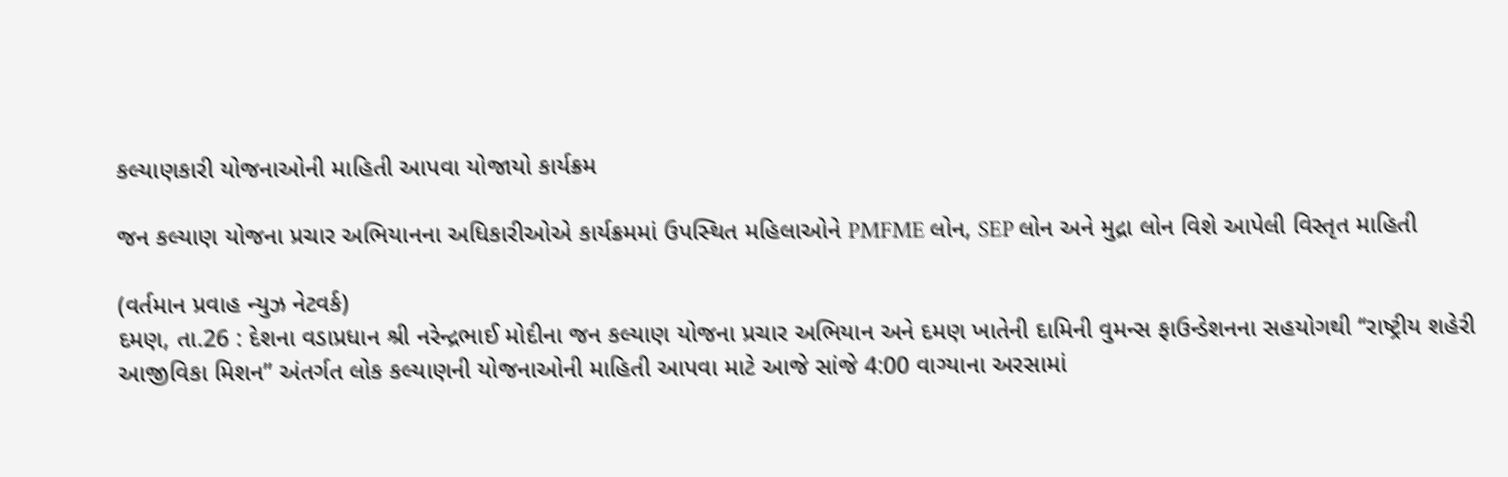કલ્‍યાણકારી યોજનાઓની માહિતી આપવા યોજાયો કાર્યક્રમ

જન કલ્‍યાણ યોજના પ્રચાર અભિયાનના અધિકારીઓએ કાર્યક્રમમાં ઉપસ્‍થિત મહિલાઓને PMFME લોન, SEP લોન અને મુદ્રા લોન વિશે આપેલી વિસ્‍તૃત માહિતી

(વર્તમાન પ્રવાહ ન્‍યુઝ નેટવર્ક)
દમણ, તા.26 : દેશના વડાપ્રધાન શ્રી નરેન્‍દ્રભાઈ મોદીના જન કલ્‍યાણ યોજના પ્રચાર અભિયાન અને દમણ ખાતેની દામિની વુમન્‍સ ફાઉન્‍ડેશનના સહયોગથી ‘‘રાષ્‍ટ્રીય શહેરી આજીવિકા મિશન” અંતર્ગત લોક કલ્‍યાણની યોજનાઓની માહિતી આપવા માટે આજે સાંજે 4:00 વાગ્‍યાના અરસામાં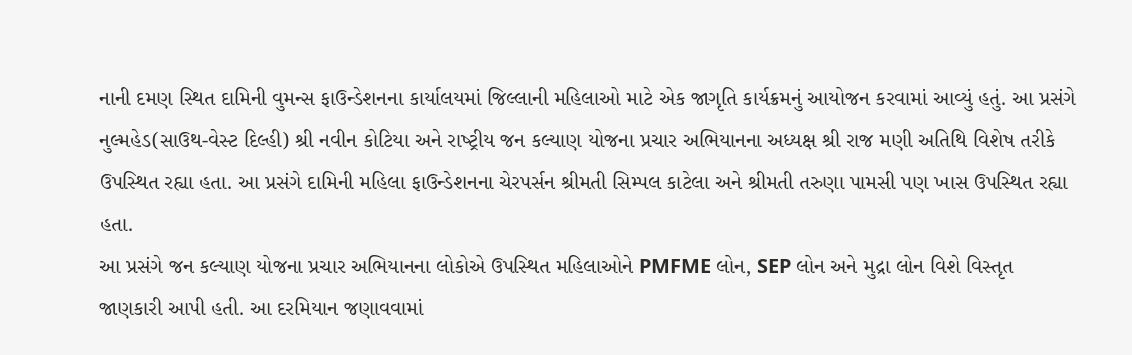નાની દમણ સ્‍થિત દામિની વુમન્‍સ ફાઉન્‍ડેશનના કાર્યાલયમાં જિલ્લાની મહિલાઓ માટે એક જાગૃતિ કાર્યક્રમનું આયોજન કરવામાં આવ્‍યું હતું. આ પ્રસંગે નુલ્‍મહેડ(સાઉથ-વેસ્‍ટ દિલ્‍હી) શ્રી નવીન કોટિયા અને રાષ્‍ટ્રીય જન કલ્‍યાણ યોજના પ્રચાર અભિયાનના અધ્‍યક્ષ શ્રી રાજ મણી અતિથિ વિશેષ તરીકે ઉપસ્‍થિત રહ્યા હતા. આ પ્રસંગે દામિની મહિલા ફાઉન્‍ડેશનના ચેરપર્સન શ્રીમતી સિમ્‍પલ કાટેલા અને શ્રીમતી તરુણા પામસી પણ ખાસ ઉપસ્‍થિત રહ્યા હતા.
આ પ્રસંગે જન કલ્‍યાણ યોજના પ્રચાર અભિયાનના લોકોએ ઉપસ્‍થિત મહિલાઓને PMFME લોન, SEP લોન અને મુદ્રા લોન વિશે વિસ્‍તૃત જાણકારી આપી હતી. આ દરમિયાન જણાવવામાં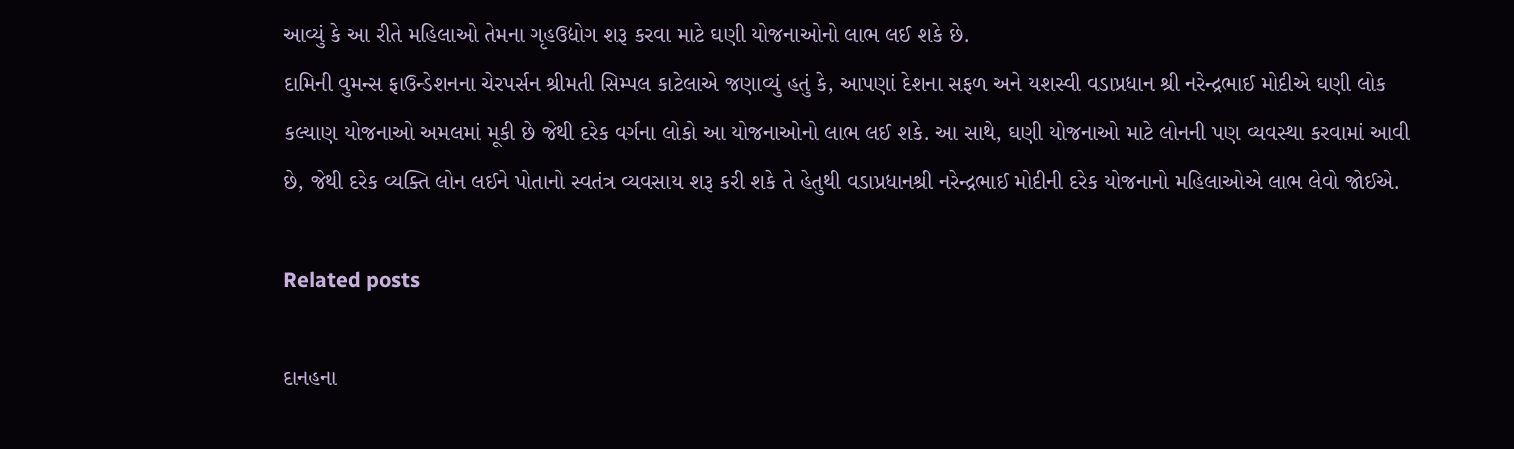આવ્‍યું કે આ રીતે મહિલાઓ તેમના ગૃહઉદ્યોગ શરૂ કરવા માટે ઘણી યોજનાઓનો લાભ લઈ શકે છે.
દામિની વુમન્‍સ ફાઉન્‍ડેશનના ચેરપર્સન શ્રીમતી સિમ્‍પલ કાટેલાએ જણાવ્‍યું હતું કે, આપણાં દેશના સફળ અને યશસ્‍વી વડાપ્રધાન શ્રી નરેન્‍દ્રભાઈ મોદીએ ઘણી લોક કલ્‍યાણ યોજનાઓ અમલમાં મૂકી છે જેથી દરેક વર્ગના લોકો આ યોજનાઓનો લાભ લઈ શકે. આ સાથે, ઘણી યોજનાઓ માટે લોનની પણ વ્‍યવસ્‍થા કરવામાં આવી છે, જેથી દરેક વ્‍યક્‍તિ લોન લઈને પોતાનો સ્‍વતંત્ર વ્‍યવસાય શરૂ કરી શકે તે હેતુથી વડાપ્રધાનશ્રી નરેન્‍દ્રભાઈ મોદીની દરેક યોજનાનો મહિલાઓએ લાભ લેવો જોઈએ.

Related posts

દાનહના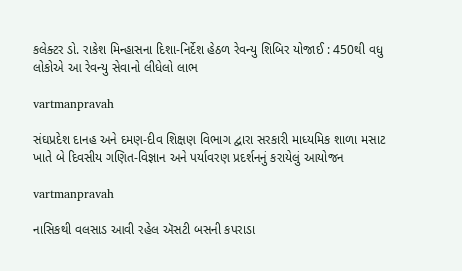કલેક્‍ટર ડો. રાકેશ મિન્‍હાસના દિશા-નિર્દેશ હેઠળ રેવન્‍યુ શિબિર યોજાઈ : 450થી વધુ લોકોએ આ રેવન્‍યુ સેવાનો લીધેલો લાભ

vartmanpravah

સંઘપ્રદેશ દાનહ અને દમણ-દીવ શિક્ષણ વિભાગ દ્વારા સરકારી માધ્‍યમિક શાળા મસાટ ખાતે બે દિવસીય ગણિત-વિજ્ઞાન અને પર્યાવરણ પ્રદર્શનનું કરાયેલું આયોજન

vartmanpravah

નાસિકથી વલસાડ આવી રહેલ ઍસટી બસની કપરાડા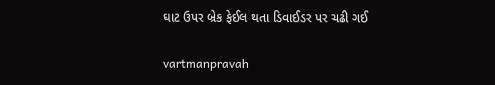ઘાટ ઉપર બ્રેક ફેઈલ થતા ડિવાઈડર પર ચઢી ગઈ

vartmanpravah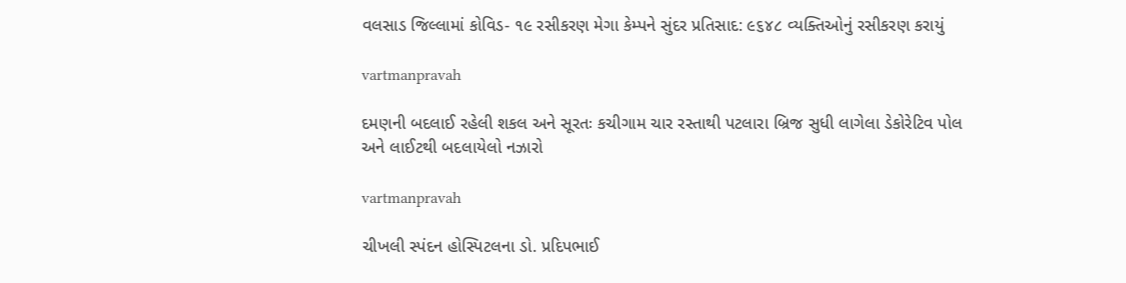વલસાડ જિલ્લામાં કોવિડ- ૧૯ રસીકરણ મેગા કેમ્‍પને સુંદર પ્રતિસાદ: ૯૬૪૮ વ્‍યક્‍તિઓનું રસીકરણ કરાયું

vartmanpravah

દમણની બદલાઈ રહેલી શકલ અને સૂરતઃ કચીગામ ચાર રસ્‍તાથી પટલારા બ્રિજ સુધી લાગેલા ડેકોરેટિવ પોલ અને લાઈટથી બદલાયેલો નઝારો

vartmanpravah

ચીખલી સ્‍પંદન હોસ્‍પિટલના ડો. પ્રદિપભાઈ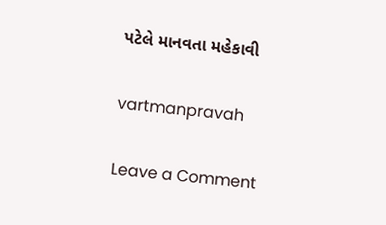પટેલે માનવતા મહેકાવી

vartmanpravah

Leave a Comment